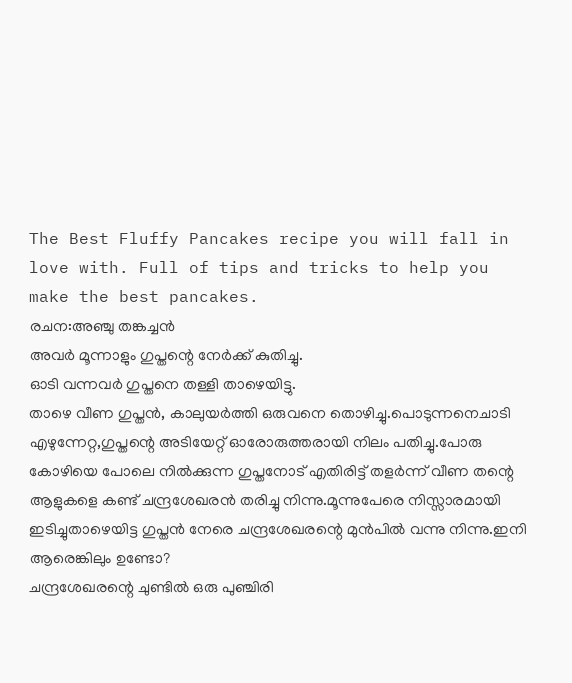The Best Fluffy Pancakes recipe you will fall in love with. Full of tips and tricks to help you make the best pancakes.
രചന:അഞ്ചു തങ്കച്ചൻ
അവർ മൂന്നാളും ഗുപ്തന്റെ നേർക്ക് കുതിച്ചു.
ഓടി വന്നവർ ഗുപ്തനെ തള്ളി താഴെയിട്ടു.
താഴെ വീണ ഗുപ്തൻ, കാലുയർത്തി ഒരുവനെ തൊഴിച്ചു.പൊടുന്നനെചാടി എഴുന്നേറ്റ,ഗുപ്തന്റെ അടിയേറ്റ് ഓരോരുത്തരായി നിലം പതിച്ചു.പോരു കോഴിയെ പോലെ നിൽക്കുന്ന ഗുപ്തനോട് എതിരിട്ട് തളർന്ന് വീണ തന്റെ ആളുകളെ കണ്ട് ചന്ദ്രശേഖരൻ തരിച്ചു നിന്നു.മൂന്നുപേരെ നിസ്സാരമായി ഇടിച്ചുതാഴെയിട്ട ഗുപ്തൻ നേരെ ചന്ദ്രശേഖരന്റെ മുൻപിൽ വന്നു നിന്നു.ഇനി ആരെങ്കിലും ഉണ്ടോ?
ചന്ദ്രശേഖരന്റെ ചുണ്ടിൽ ഒരു പുഞ്ചിരി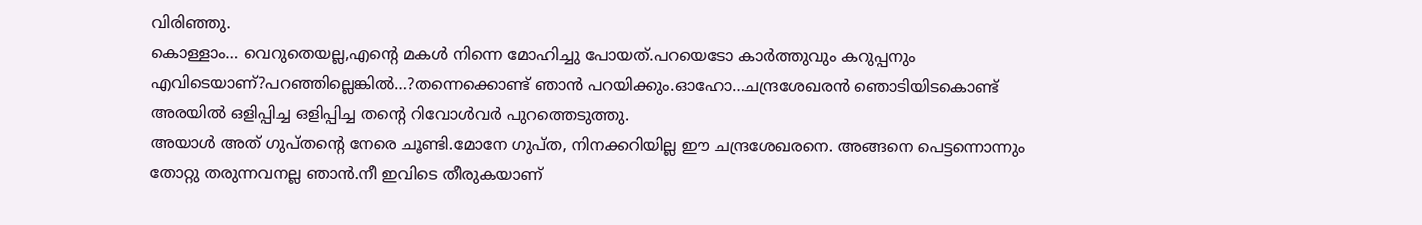വിരിഞ്ഞു.
കൊള്ളാം… വെറുതെയല്ല,എന്റെ മകൾ നിന്നെ മോഹിച്ചു പോയത്.പറയെടോ കാർത്തുവും കറുപ്പനും എവിടെയാണ്?പറഞ്ഞില്ലെങ്കിൽ…?തന്നെക്കൊണ്ട് ഞാൻ പറയിക്കും.ഓഹോ…ചന്ദ്രശേഖരൻ ഞൊടിയിടകൊണ്ട് അരയിൽ ഒളിപ്പിച്ച ഒളിപ്പിച്ച തന്റെ റിവോൾവർ പുറത്തെടുത്തു.
അയാൾ അത് ഗുപ്തന്റെ നേരെ ചൂണ്ടി.മോനേ ഗുപ്ത, നിനക്കറിയില്ല ഈ ചന്ദ്രശേഖരനെ. അങ്ങനെ പെട്ടന്നൊന്നും തോറ്റു തരുന്നവനല്ല ഞാൻ.നീ ഇവിടെ തീരുകയാണ്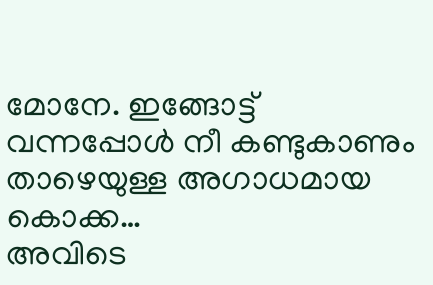മോനേ. ഇങ്ങോട്ട് വന്നപ്പോൾ നീ കണ്ടുകാണും താഴെയുള്ള അഗാധമായ കൊക്ക…
അവിടെ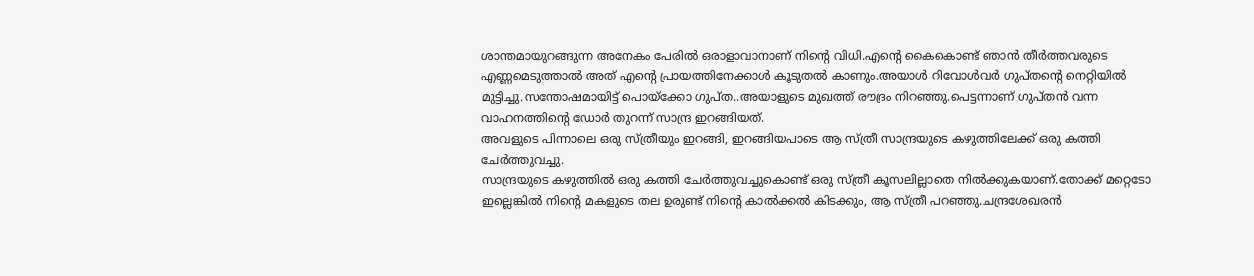ശാന്തമായുറങ്ങുന്ന അനേകം പേരിൽ ഒരാളാവാനാണ് നിന്റെ വിധി.എന്റെ കൈകൊണ്ട് ഞാൻ തീർത്തവരുടെ എണ്ണമെടുത്താൽ അത് എന്റെ പ്രായത്തിനേക്കാൾ കൂടുതൽ കാണും.അയാൾ റിവോൾവർ ഗുപ്തന്റെ നെറ്റിയിൽ മുട്ടിച്ചു.സന്തോഷമായിട്ട് പൊയ്ക്കോ ഗുപ്ത..അയാളുടെ മുഖത്ത് രൗദ്രം നിറഞ്ഞു.പെട്ടന്നാണ് ഗുപ്തൻ വന്ന വാഹനത്തിന്റെ ഡോർ തുറന്ന് സാന്ദ്ര ഇറങ്ങിയത്.
അവളുടെ പിന്നാലെ ഒരു സ്ത്രീയും ഇറങ്ങി, ഇറങ്ങിയപാടെ ആ സ്ത്രീ സാന്ദ്രയുടെ കഴുത്തിലേക്ക് ഒരു കത്തി ചേർത്തുവച്ചു.
സാന്ദ്രയുടെ കഴുത്തിൽ ഒരു കത്തി ചേർത്തുവച്ചുകൊണ്ട് ഒരു സ്ത്രീ കൂസലില്ലാതെ നിൽക്കുകയാണ്.തോക്ക് മറ്റെടോ ഇല്ലെങ്കിൽ നിന്റെ മകളുടെ തല ഉരുണ്ട് നിന്റെ കാൽക്കൽ കിടക്കും, ആ സ്ത്രീ പറഞ്ഞു.ചന്ദ്രശേഖരൻ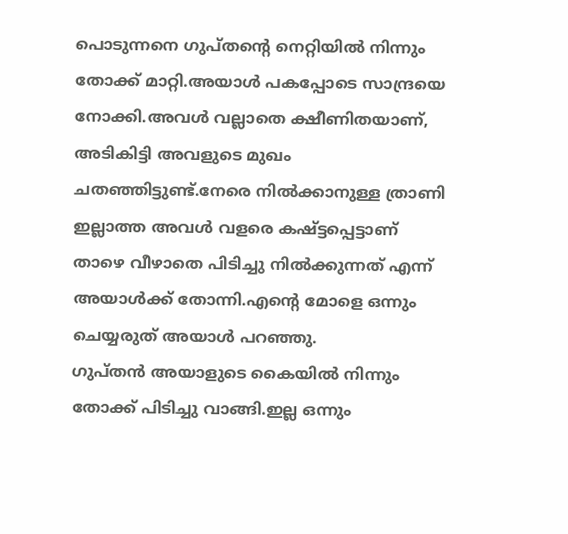പൊടുന്നനെ ഗുപ്തന്റെ നെറ്റിയിൽ നിന്നും തോക്ക് മാറ്റി.അയാൾ പകപ്പോടെ സാന്ദ്രയെ നോക്കി.അവൾ വല്ലാതെ ക്ഷീണിതയാണ്, അടികിട്ടി അവളുടെ മുഖം ചതഞ്ഞിട്ടുണ്ട്.നേരെ നിൽക്കാനുള്ള ത്രാണി ഇല്ലാത്ത അവൾ വളരെ കഷ്ട്ടപ്പെട്ടാണ് താഴെ വീഴാതെ പിടിച്ചു നിൽക്കുന്നത് എന്ന് അയാൾക്ക് തോന്നി.എന്റെ മോളെ ഒന്നും ചെയ്യരുത് അയാൾ പറഞ്ഞു.
ഗുപ്തൻ അയാളുടെ കൈയിൽ നിന്നും തോക്ക് പിടിച്ചു വാങ്ങി.ഇല്ല ഒന്നും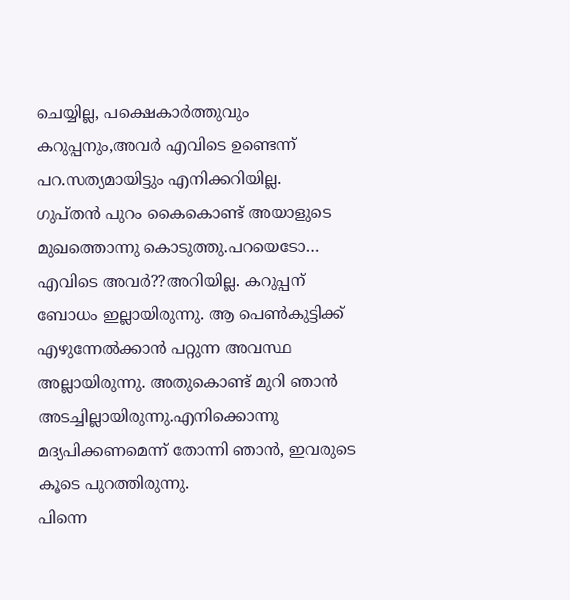ചെയ്യില്ല, പക്ഷെകാർത്തുവും കറുപ്പനും,അവർ എവിടെ ഉണ്ടെന്ന് പറ.സത്യമായിട്ടും എനിക്കറിയില്ല.
ഗുപ്തൻ പുറം കൈകൊണ്ട് അയാളുടെ മുഖത്തൊന്നു കൊടുത്തു.പറയെടോ… എവിടെ അവർ??അറിയില്ല. കറുപ്പന് ബോധം ഇല്ലായിരുന്നു. ആ പെൺകുട്ടിക്ക് എഴുന്നേൽക്കാൻ പറ്റുന്ന അവസ്ഥ അല്ലായിരുന്നു. അതുകൊണ്ട് മുറി ഞാൻ അടച്ചില്ലായിരുന്നു.എനിക്കൊന്നു മദ്യപിക്കണമെന്ന് തോന്നി ഞാൻ, ഇവരുടെ കൂടെ പുറത്തിരുന്നു.
പിന്നെ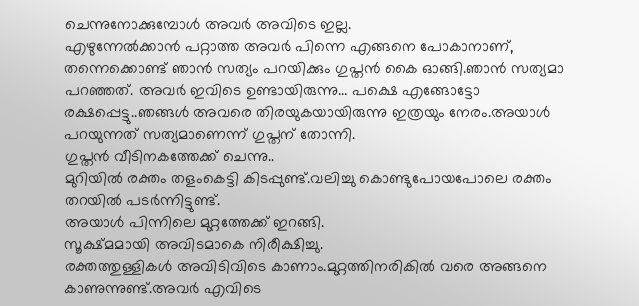ചെന്നുനോക്കുമ്പോൾ അവർ അവിടെ ഇല്ല.
എഴുന്നേൽക്കാൻ പറ്റാത്ത അവർ പിന്നെ എങ്ങനെ പോകാനാണ്, തന്നെക്കൊണ്ട് ഞാൻ സത്യം പറയിക്കും ഗുപ്തൻ കൈ ഓങ്ങി.ഞാൻ സത്യമാ പറഞ്ഞത്. അവർ ഇവിടെ ഉണ്ടായിരുന്നു… പക്ഷെ എങ്ങോട്ടോ രക്ഷപ്പെട്ടു..ഞങ്ങൾ അവരെ തിരയുകയായിരുന്നു ഇത്രയും നേരം.അയാൾ പറയുന്നത് സത്യമാണെന്ന് ഗുപ്തന് തോന്നി.
ഗുപ്തൻ വീടിനകത്തേക്ക് ചെന്നു..
മുറിയിൽ രക്തം തളംകെട്ടി കിടപ്പുണ്ട്.വലിച്ചു കൊണ്ടുപോയപോലെ രക്തം തറയിൽ പടർന്നിട്ടുണ്ട്.
അയാൾ പിന്നിലെ മുറ്റത്തേക്ക് ഇറങ്ങി.
സൂക്ഷ്മമായി അവിടമാകെ നിരീക്ഷിച്ചു.
രക്തത്തുള്ളികൾ അവിടിവിടെ കാണാം.മുറ്റത്തിനരികിൽ വരെ അങ്ങനെ കാണുന്നുണ്ട്.അവർ എവിടെ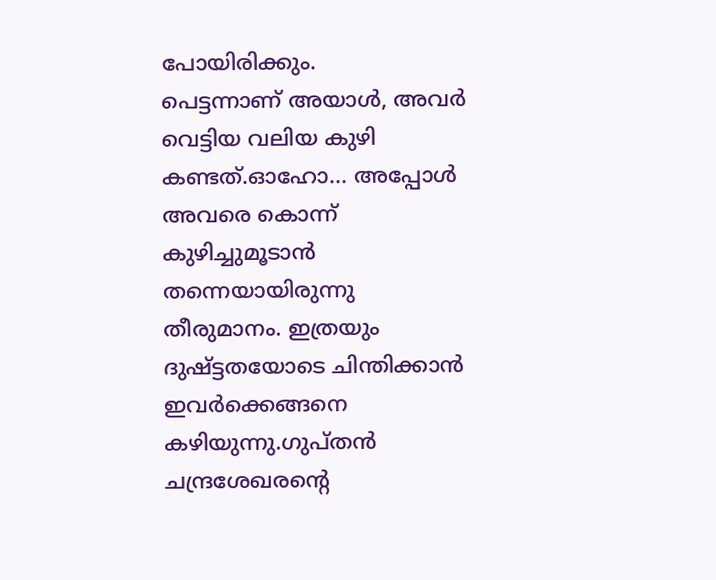പോയിരിക്കും.
പെട്ടന്നാണ് അയാൾ, അവർ വെട്ടിയ വലിയ കുഴി കണ്ടത്.ഓഹോ… അപ്പോൾ അവരെ കൊന്ന് കുഴിച്ചുമൂടാൻ തന്നെയായിരുന്നു തീരുമാനം. ഇത്രയും ദുഷ്ട്ടതയോടെ ചിന്തിക്കാൻ ഇവർക്കെങ്ങനെ കഴിയുന്നു.ഗുപ്തൻ ചന്ദ്രശേഖരന്റെ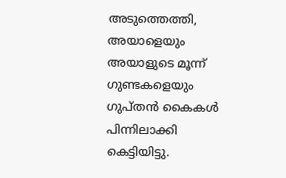അടുത്തെത്തി,
അയാളെയും അയാളുടെ മൂന്ന് ഗുണ്ടകളെയും ഗുപ്തൻ കൈകൾ പിന്നിലാക്കി കെട്ടിയിട്ടു.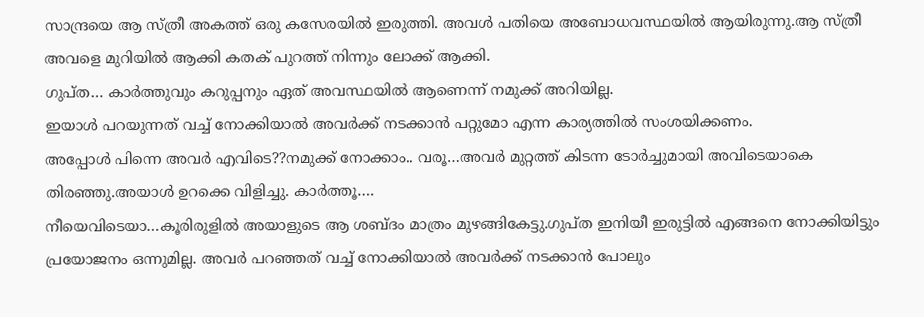സാന്ദ്രയെ ആ സ്ത്രീ അകത്ത് ഒരു കസേരയിൽ ഇരുത്തി. അവൾ പതിയെ അബോധവസ്ഥയിൽ ആയിരുന്നു.ആ സ്ത്രീ അവളെ മുറിയിൽ ആക്കി കതക് പുറത്ത് നിന്നും ലോക്ക് ആക്കി.
ഗുപ്ത… കാർത്തുവും കറുപ്പനും ഏത് അവസ്ഥയിൽ ആണെന്ന് നമുക്ക് അറിയില്ല.
ഇയാൾ പറയുന്നത് വച്ച് നോക്കിയാൽ അവർക്ക് നടക്കാൻ പറ്റുമോ എന്ന കാര്യത്തിൽ സംശയിക്കണം.
അപ്പോൾ പിന്നെ അവർ എവിടെ??നമുക്ക് നോക്കാം.. വരൂ…അവർ മുറ്റത്ത് കിടന്ന ടോർച്ചുമായി അവിടെയാകെ തിരഞ്ഞു.അയാൾ ഉറക്കെ വിളിച്ചു. കാർത്തൂ….
നീയെവിടെയാ…കൂരിരുളിൽ അയാളുടെ ആ ശബ്ദം മാത്രം മുഴങ്ങികേട്ടു.ഗുപ്ത ഇനിയീ ഇരുട്ടിൽ എങ്ങനെ നോക്കിയിട്ടും പ്രയോജനം ഒന്നുമില്ല. അവർ പറഞ്ഞത് വച്ച് നോക്കിയാൽ അവർക്ക് നടക്കാൻ പോലും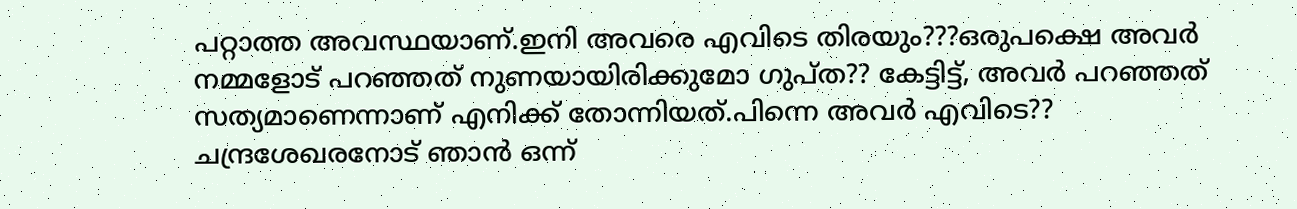പറ്റാത്ത അവസ്ഥയാണ്.ഇനി അവരെ എവിടെ തിരയും???ഒരുപക്ഷെ അവർ നമ്മളോട് പറഞ്ഞത് നുണയായിരിക്കുമോ ഗുപ്ത?? കേട്ടിട്ട്, അവർ പറഞ്ഞത് സത്യമാണെന്നാണ് എനിക്ക് തോന്നിയത്.പിന്നെ അവർ എവിടെ??
ചന്ദ്രശേഖരനോട് ഞാൻ ഒന്ന്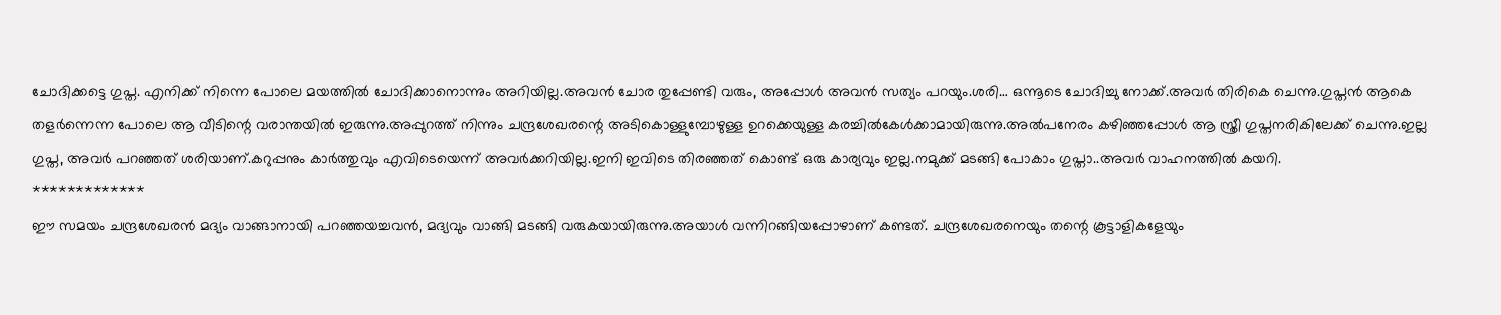ചോദിക്കട്ടെ ഗുപ്ത. എനിക്ക് നിന്നെ പോലെ മയത്തിൽ ചോദിക്കാനൊന്നും അറിയില്ല.അവൻ ചോര തുപ്പേണ്ടി വരും, അപ്പോൾ അവൻ സത്യം പറയും.ശരി… ഒന്നൂടെ ചോദിച്ചു നോക്ക്.അവർ തിരികെ ചെന്നു.ഗുപ്തൻ ആകെ തളർന്നെന്ന പോലെ ആ വീടിന്റെ വരാന്തയിൽ ഇരുന്നു.അപ്പുറത്ത് നിന്നും ചന്ദ്രശേഖരന്റെ അടികൊള്ളുമ്പോഴുള്ള ഉറക്കെയുള്ള കരച്ചിൽകേൾക്കാമായിരുന്നു.അൽപനേരം കഴിഞ്ഞപ്പോൾ ആ സ്ത്രീ ഗുപ്തനരികിലേക്ക് ചെന്നു.ഇല്ല ഗുപ്ത, അവർ പറഞ്ഞത് ശരിയാണ്.കറുപ്പനും കാർത്തുവും എവിടെയെന്ന് അവർക്കറിയില്ല.ഇനി ഇവിടെ തിരഞ്ഞത് കൊണ്ട് ഒരു കാര്യവും ഇല്ല.നമുക്ക് മടങ്ങി പോകാം ഗുപ്താ..അവർ വാഹനത്തിൽ കയറി.
*************
ഈ സമയം ചന്ദ്രശേഖരൻ മദ്യം വാങ്ങാനായി പറഞ്ഞയച്ചവൻ, മദ്യവും വാങ്ങി മടങ്ങി വരുകയായിരുന്നു.അയാൾ വന്നിറങ്ങിയപ്പോഴാണ് കണ്ടത്. ചന്ദ്രശേഖരനെയും തന്റെ കൂട്ടാളികളേയും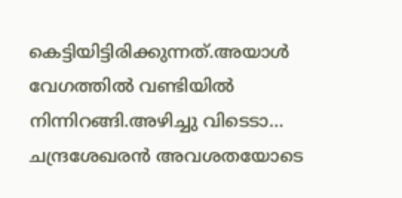കെട്ടിയിട്ടിരിക്കുന്നത്.അയാൾ വേഗത്തിൽ വണ്ടിയിൽ നിന്നിറങ്ങി.അഴിച്ചു വിടെടാ… ചന്ദ്രശേഖരൻ അവശതയോടെ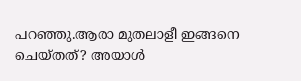പറഞ്ഞു.ആരാ മുതലാളീ ഇങ്ങനെ ചെയ്തത്? അയാൾ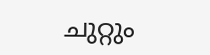ചുറ്റും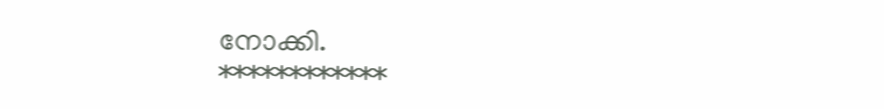നോക്കി.
************